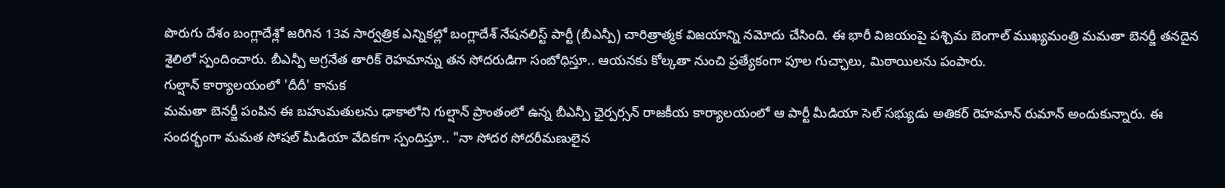పొరుగు దేశం బంగ్లాదేశ్లో జరిగిన 13వ సార్వత్రిక ఎన్నికల్లో బంగ్లాదేశ్ నేషనలిస్ట్ పార్టీ (బీఎన్పీ) చారిత్రాత్మక విజయాన్ని నమోదు చేసింది. ఈ భారీ విజయంపై పశ్చిమ బెంగాల్ ముఖ్యమంత్రి మమతా బెనర్జీ తనదైన శైలిలో స్పందించారు. బీఎన్పీ అగ్రనేత తారిక్ రెహమాన్ను తన సోదరుడిగా సంబోధిస్తూ.. ఆయనకు కోల్కతా నుంచి ప్రత్యేకంగా పూల గుచ్ఛాలు, మిఠాయిలను పంపారు.
గుల్షాన్ కార్యాలయంలో 'దీదీ' కానుక
మమతా బెనర్జీ పంపిన ఈ బహుమతులను ఢాకాలోని గుల్షాన్ ప్రాంతంలో ఉన్న బీఎన్పీ ఛైర్పర్సన్ రాజకీయ కార్యాలయంలో ఆ పార్టీ మీడియా సెల్ సభ్యుడు అతికర్ రెహమాన్ రుమాన్ అందుకున్నారు. ఈ సందర్భంగా మమత సోషల్ మీడియా వేదికగా స్పందిస్తూ.. "నా సోదర సోదరీమణులైన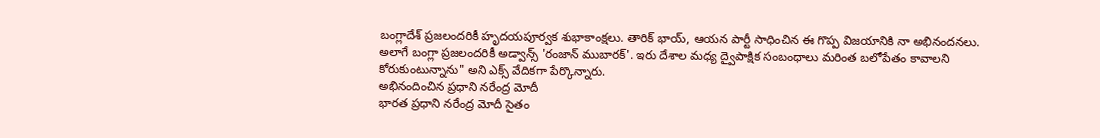బంగ్లాదేశ్ ప్రజలందరికీ హృదయపూర్వక శుభాకాంక్షలు. తారిక్ భాయ్, ఆయన పార్టీ సాధించిన ఈ గొప్ప విజయానికి నా అభినందనలు. అలాగే బంగ్లా ప్రజలందరికీ అడ్వాన్స్ 'రంజాన్ ముబారక్'. ఇరు దేశాల మధ్య ద్వైపాక్షిక సంబంధాలు మరింత బలోపేతం కావాలని కోరుకుంటున్నాను" అని ఎక్స్ వేదికగా పేర్కొన్నారు.
అభినందించిన ప్రధాని నరేంద్ర మోదీ
భారత ప్రధాని నరేంద్ర మోదీ సైతం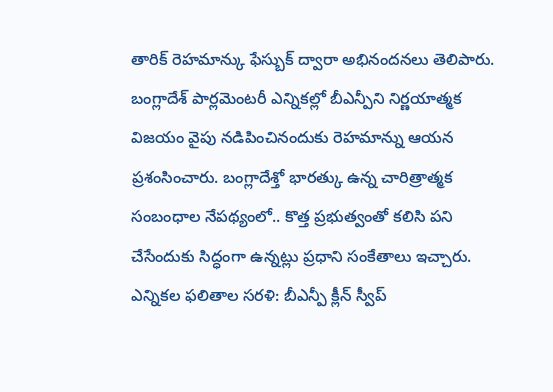తారిక్ రెహమాన్కు ఫేస్బుక్ ద్వారా అభినందనలు తెలిపారు. బంగ్లాదేశ్ పార్లమెంటరీ ఎన్నికల్లో బీఎన్పీని నిర్ణయాత్మక విజయం వైపు నడిపించినందుకు రెహమాన్ను ఆయన ప్రశంసించారు. బంగ్లాదేశ్తో భారత్కు ఉన్న చారిత్రాత్మక సంబంధాల నేపథ్యంలో.. కొత్త ప్రభుత్వంతో కలిసి పని చేసేందుకు సిద్ధంగా ఉన్నట్లు ప్రధాని సంకేతాలు ఇచ్చారు.
ఎన్నికల ఫలితాల సరళి: బీఎన్పీ క్లీన్ స్వీప్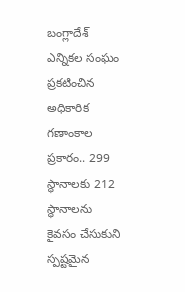బంగ్లాదేశ్ ఎన్నికల సంఘం ప్రకటించిన అధికారిక గణాంకాల ప్రకారం.. 299 స్థానాలకు 212 స్థానాలను కైవసం చేసుకుని స్పష్టమైన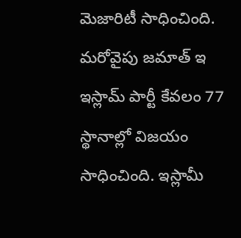మెజారిటీ సాధించింది. మరోవైపు జమాత్ ఇ ఇస్లామ్ పార్టీ కేవలం 77 స్థానాల్లో విజయం సాధించింది. ఇస్లామీ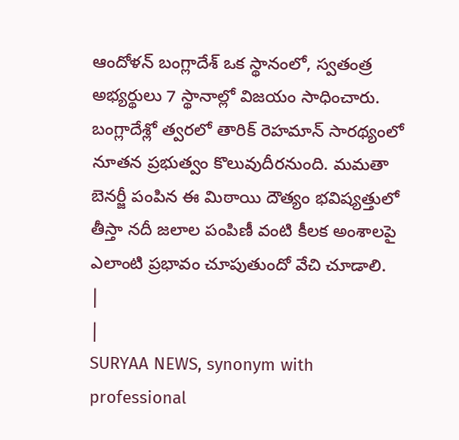ఆందోళన్ బంగ్లాదేశ్ ఒక స్థానంలో, స్వతంత్ర అభ్యర్థులు 7 స్థానాల్లో విజయం సాధించారు. బంగ్లాదేశ్లో త్వరలో తారిక్ రెహమాన్ సారథ్యంలో నూతన ప్రభుత్వం కొలువుదీరనుంది. మమతా బెనర్జీ పంపిన ఈ మిఠాయి దౌత్యం భవిష్యత్తులో తీస్తా నదీ జలాల పంపిణీ వంటి కీలక అంశాలపై ఎలాంటి ప్రభావం చూపుతుందో వేచి చూడాలి.
|
|
SURYAA NEWS, synonym with professional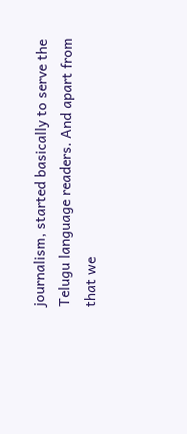journalism, started basically to serve the Telugu language readers. And apart from that we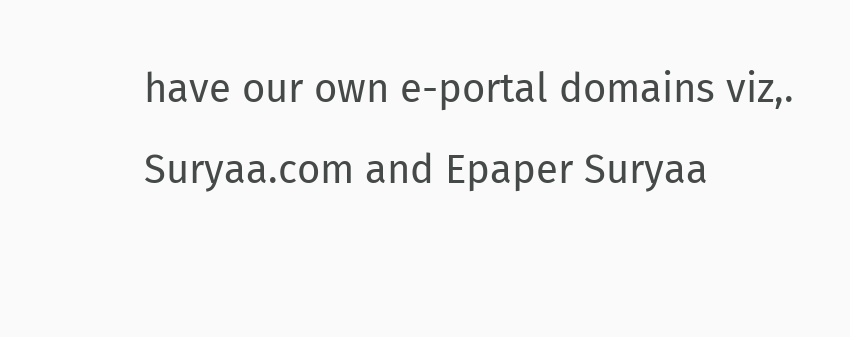have our own e-portal domains viz,. Suryaa.com and Epaper Suryaa